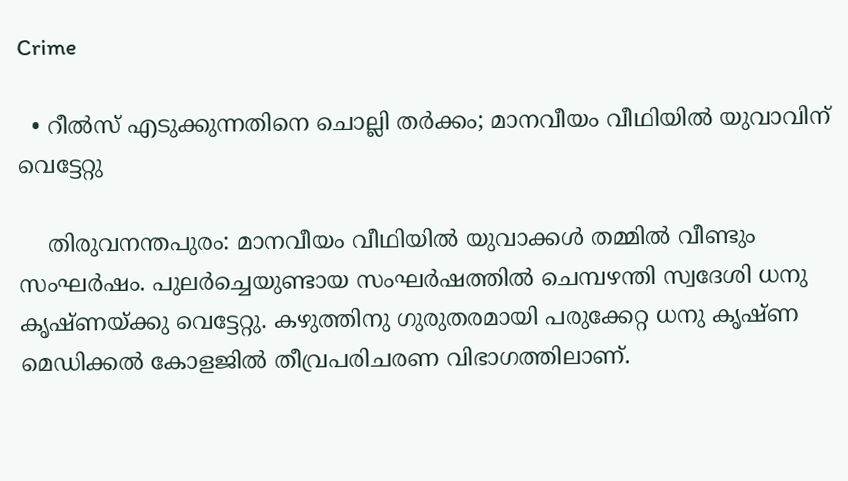Crime

  • റീല്‍സ് എടുക്കുന്നതിനെ ചൊല്ലി തര്‍ക്കം; മാനവീയം വീഥിയില്‍ യുവാവിന് വെട്ടേറ്റു

    തിരുവനന്തപുരം: മാനവീയം വീഥിയില്‍ യുവാക്കള്‍ തമ്മില്‍ വീണ്ടും സംഘര്‍ഷം. പുലര്‍ച്ചെയുണ്ടായ സംഘര്‍ഷത്തില്‍ ചെമ്പഴന്തി സ്വദേശി ധനു കൃഷ്ണയ്ക്കു വെട്ടേറ്റു. കഴുത്തിനു ഗുരുതരമായി പരുക്കേറ്റ ധനു കൃഷ്ണ മെഡിക്കല്‍ കോളജില്‍ തീവ്രപരിചരണ വിഭാഗത്തിലാണ്.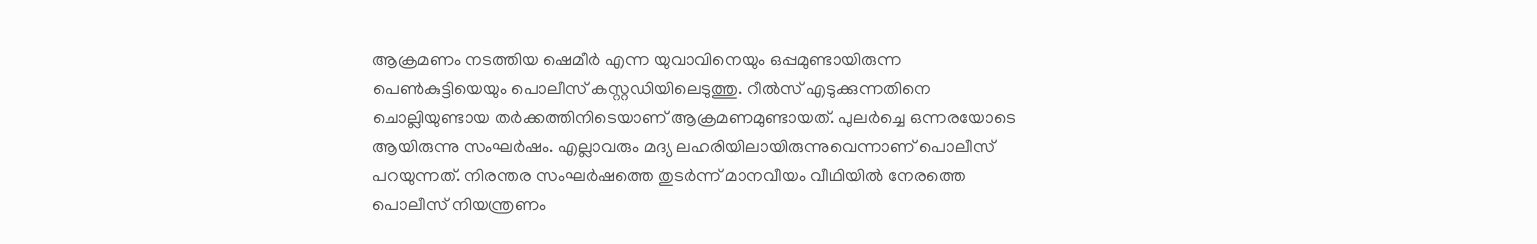ആക്രമണം നടത്തിയ ഷെമീര്‍ എന്ന യുവാവിനെയും ഒപ്പമുണ്ടായിരുന്ന പെണ്‍കുട്ടിയെയും പൊലീസ് കസ്റ്റഡിയിലെടുത്തു. റീല്‍സ് എടുക്കുന്നതിനെ ചൊല്ലിയുണ്ടായ തര്‍ക്കത്തിനിടെയാണ് ആക്രമണമുണ്ടായത്. പുലര്‍ച്ചെ ഒന്നരയോടെ ആയിരുന്നു സംഘര്‍ഷം. എല്ലാവരും മദ്യ ലഹരിയിലായിരുന്നുവെന്നാണ് പൊലീസ് പറയുന്നത്. നിരന്തര സംഘര്‍ഷത്തെ തുടര്‍ന്ന് മാനവീയം വീഥിയില്‍ നേരത്തെ പൊലീസ് നിയന്ത്രണം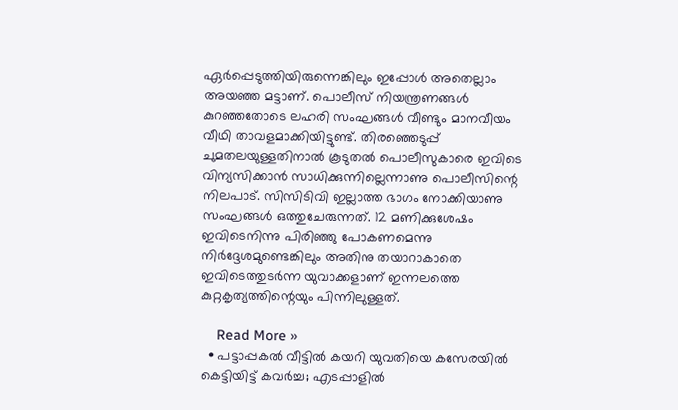ഏര്‍പ്പെടുത്തിയിരുന്നെങ്കിലും ഇപ്പോള്‍ അതെല്ലാം അയഞ്ഞ മട്ടാണ്. പൊലീസ് നിയന്ത്രണങ്ങള്‍ കുറഞ്ഞതോടെ ലഹരി സംഘങ്ങള്‍ വീണ്ടും മാനവീയം വീഥി താവളമാക്കിയിട്ടുണ്ട്. തിരഞ്ഞെടുപ്പ് ചുമതലയുള്ളതിനാല്‍ കൂടുതല്‍ പൊലീസുകാരെ ഇവിടെ വിന്യസിക്കാന്‍ സാധിക്കുന്നില്ലെന്നാണു പൊലീസിന്റെ നിലപാട്. സിസിടിവി ഇല്ലാത്ത ഭാഗം നോക്കിയാണു സംഘങ്ങള്‍ ഒത്തുചേരുന്നത്. 12 മണിക്കുശേഷം ഇവിടെനിന്നു പിരിഞ്ഞു പോകണമെന്നു നിര്‍ദ്ദേശമുണ്ടെങ്കിലും അതിനു തയാറാകാതെ ഇവിടെത്തുടര്‍ന്ന യുവാക്കളാണ് ഇന്നലത്തെ കുറ്റകൃത്യത്തിന്റെയും പിന്നിലുള്ളത്.

    Read More »
  • പട്ടാപ്പകല്‍ വീട്ടില്‍ കയറി യുവതിയെ കസേരയില്‍ കെട്ടിയിട്ട് കവര്‍ച്ച; എടപ്പാളില്‍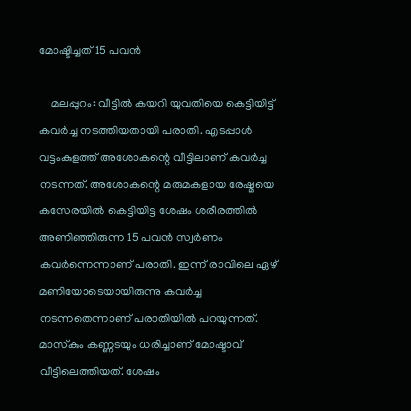മോഷ്ടിച്ചത് 15 പവന്‍

    മലപ്പുറം: വീട്ടില്‍ കയറി യുവതിയെ കെട്ടിയിട്ട് കവര്‍ച്ച നടത്തിയതായി പരാതി. എടപ്പാള്‍ വട്ടംകുളത്ത് അശോകന്റെ വീട്ടിലാണ് കവര്‍ച്ച നടന്നത്. അശോകന്റെ മരുമകളായ രേഷ്മയെ കസേരയില്‍ കെട്ടിയിട്ട ശേഷം ശരീരത്തില്‍ അണിഞ്ഞിരുന്ന 15 പവന്‍ സ്വര്‍ണം കവര്‍ന്നെന്നാണ് പരാതി. ഇന്ന് രാവിലെ ഏഴ് മണിയോടെയായിരുന്നു കവര്‍ച്ച നടന്നതെന്നാണ് പരാതിയില്‍ പറയുന്നത്. മാസ്‌കും കണ്ണടയും ധരിച്ചാണ് മോഷ്ടാവ് വീട്ടിലെത്തിയത്. ശേഷം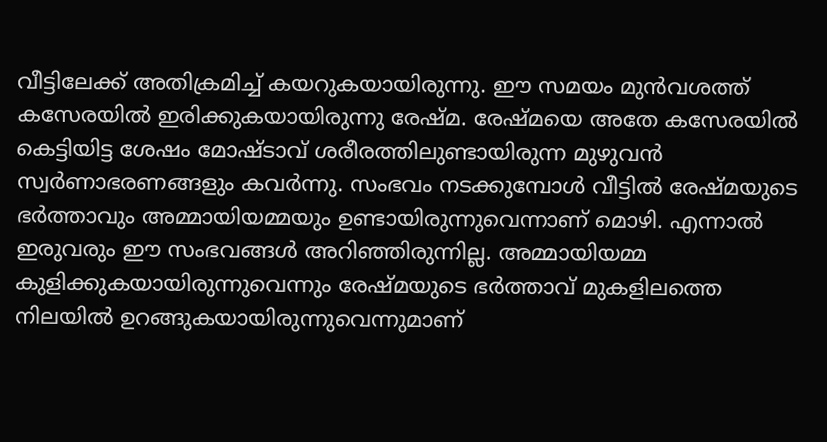വീട്ടിലേക്ക് അതിക്രമിച്ച് കയറുകയായിരുന്നു. ഈ സമയം മുന്‍വശത്ത് കസേരയില്‍ ഇരിക്കുകയായിരുന്നു രേഷ്മ. രേഷ്മയെ അതേ കസേരയില്‍ കെട്ടിയിട്ട ശേഷം മോഷ്ടാവ് ശരീരത്തിലുണ്ടായിരുന്ന മുഴുവന്‍ സ്വര്‍ണാഭരണങ്ങളും കവര്‍ന്നു. സംഭവം നടക്കുമ്പോള്‍ വീട്ടില്‍ രേഷ്മയുടെ ഭര്‍ത്താവും അമ്മായിയമ്മയും ഉണ്ടായിരുന്നുവെന്നാണ് മൊഴി. എന്നാല്‍ ഇരുവരും ഈ സംഭവങ്ങള്‍ അറിഞ്ഞിരുന്നില്ല. അമ്മായിയമ്മ കുളിക്കുകയായിരുന്നുവെന്നും രേഷ്മയുടെ ഭര്‍ത്താവ് മുകളിലത്തെ നിലയില്‍ ഉറങ്ങുകയായിരുന്നുവെന്നുമാണ്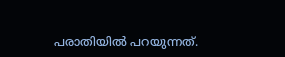പരാതിയില്‍ പറയുന്നത്.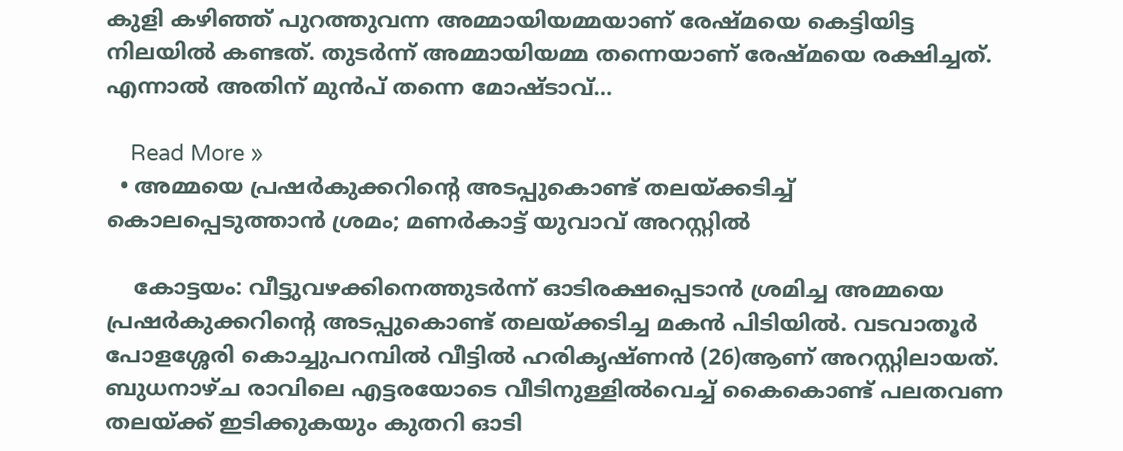കുളി കഴിഞ്ഞ് പുറത്തുവന്ന അമ്മായിയമ്മയാണ് രേഷ്മയെ കെട്ടിയിട്ട നിലയില്‍ കണ്ടത്. തുടര്‍ന്ന് അമ്മായിയമ്മ തന്നെയാണ് രേഷ്മയെ രക്ഷിച്ചത്. എന്നാല്‍ അതിന് മുന്‍പ് തന്നെ മോഷ്ടാവ്…

    Read More »
  • അമ്മയെ പ്രഷര്‍കുക്കറിന്റെ അടപ്പുകൊണ്ട് തലയ്ക്കടിച്ച് കൊലപ്പെടുത്താന്‍ ശ്രമം; മണര്‍കാട്ട് യുവാവ് അറസ്റ്റില്‍

    കോട്ടയം: വീട്ടുവഴക്കിനെത്തുടര്‍ന്ന് ഓടിരക്ഷപ്പെടാന്‍ ശ്രമിച്ച അമ്മയെ പ്രഷര്‍കുക്കറിന്റെ അടപ്പുകൊണ്ട് തലയ്ക്കടിച്ച മകന്‍ പിടിയില്‍. വടവാതൂര്‍ പോളശ്ശേരി കൊച്ചുപറമ്പില്‍ വീട്ടില്‍ ഹരികൃഷ്ണന്‍ (26)ആണ് അറസ്റ്റിലായത്. ബുധനാഴ്ച രാവിലെ എട്ടരയോടെ വീടിനുള്ളില്‍വെച്ച് കൈകൊണ്ട് പലതവണ തലയ്ക്ക് ഇടിക്കുകയും കുതറി ഓടി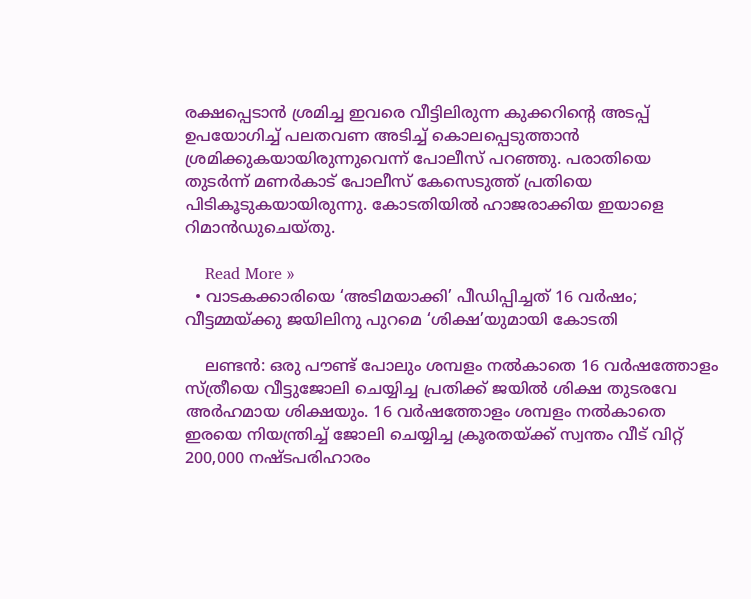രക്ഷപ്പെടാന്‍ ശ്രമിച്ച ഇവരെ വീട്ടിലിരുന്ന കുക്കറിന്റെ അടപ്പ് ഉപയോഗിച്ച് പലതവണ അടിച്ച് കൊലപ്പെടുത്താന്‍ ശ്രമിക്കുകയായിരുന്നുവെന്ന് പോലീസ് പറഞ്ഞു. പരാതിയെ തുടര്‍ന്ന് മണര്‍കാട് പോലീസ് കേസെടുത്ത് പ്രതിയെ പിടികൂടുകയായിരുന്നു. കോടതിയില്‍ ഹാജരാക്കിയ ഇയാളെ റിമാന്‍ഡുചെയ്തു.

    Read More »
  • വാടകക്കാരിയെ ‘അടിമയാക്കി’ പീഡിപ്പിച്ചത് 16 വര്‍ഷം; വീട്ടമ്മയ്ക്കു ജയിലിനു പുറമെ ‘ശിക്ഷ’യുമായി കോടതി

    ലണ്ടന്‍: ഒരു പൗണ്ട് പോലും ശമ്പളം നല്‍കാതെ 16 വര്‍ഷത്തോളം സ്ത്രീയെ വീട്ടുജോലി ചെയ്യിച്ച പ്രതിക്ക് ജയില്‍ ശിക്ഷ തുടരവേ അര്‍ഹമായ ശിക്ഷയും. 16 വര്‍ഷത്തോളം ശമ്പളം നല്‍കാതെ ഇരയെ നിയന്ത്രിച്ച് ജോലി ചെയ്യിച്ച ക്രൂരതയ്ക്ക് സ്വന്തം വീട് വിറ്റ് 200,000 നഷ്ടപരിഹാരം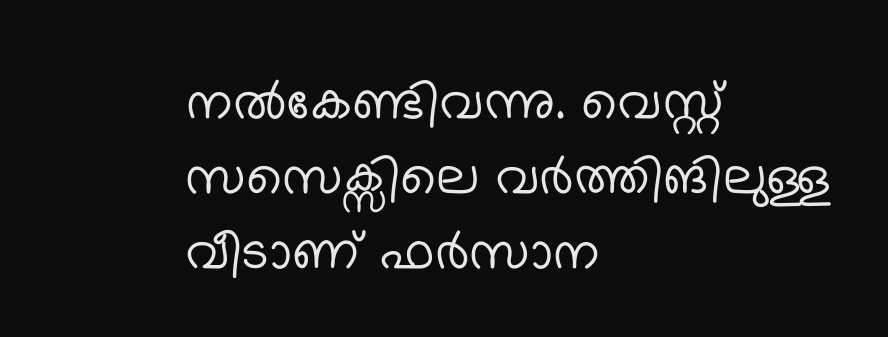നല്‍കേണ്ടിവന്നു. വെസ്റ്റ് സസെക്സിലെ വര്‍ത്തിങിലുള്ള വീടാണ് ഫര്‍സാന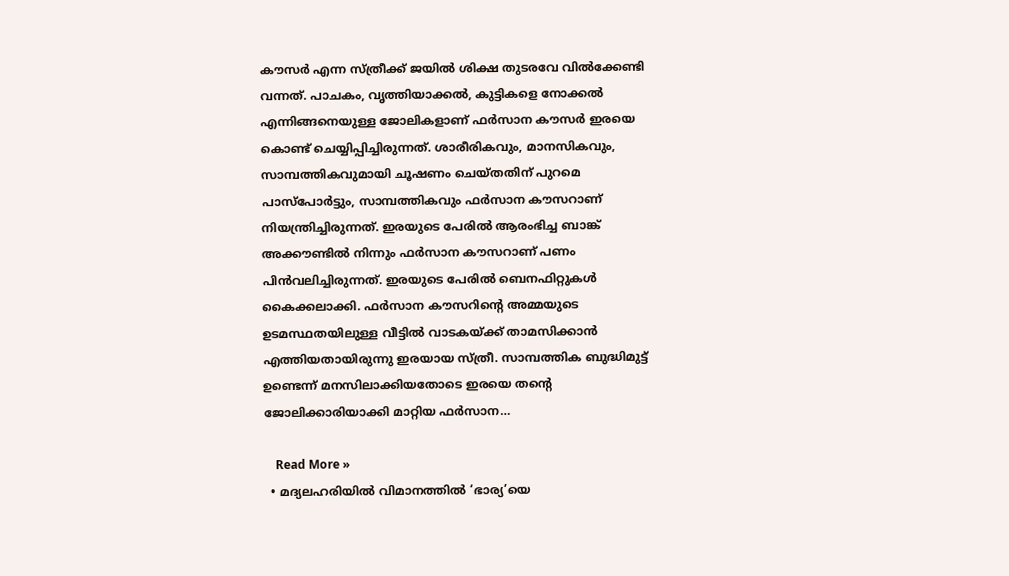കൗസര്‍ എന്ന സ്ത്രീക്ക് ജയില്‍ ശിക്ഷ തുടരവേ വില്‍ക്കേണ്ടി വന്നത്. പാചകം, വൃത്തിയാക്കല്‍, കുട്ടികളെ നോക്കല്‍ എന്നിങ്ങനെയുള്ള ജോലികളാണ് ഫര്‍സാന കൗസര്‍ ഇരയെ കൊണ്ട് ചെയ്യിപ്പിച്ചിരുന്നത്. ശാരീരികവും, മാനസികവും, സാമ്പത്തികവുമായി ചൂഷണം ചെയ്തതിന് പുറമെ പാസ്പോര്‍ട്ടും, സാമ്പത്തികവും ഫര്‍സാന കൗസറാണ് നിയന്ത്രിച്ചിരുന്നത്. ഇരയുടെ പേരില്‍ ആരംഭിച്ച ബാങ്ക് അക്കൗണ്ടില്‍ നിന്നും ഫര്‍സാന കൗസറാണ് പണം പിന്‍വലിച്ചിരുന്നത്. ഇരയുടെ പേരില്‍ ബെനഫിറ്റുകള്‍ കൈക്കലാക്കി. ഫര്‍സാന കൗസറിന്റെ അമ്മയുടെ ഉടമസ്ഥതയിലുള്ള വീട്ടില്‍ വാടകയ്ക്ക് താമസിക്കാന്‍ എത്തിയതായിരുന്നു ഇരയായ സ്ത്രീ. സാമ്പത്തിക ബുദ്ധിമുട്ട് ഉണ്ടെന്ന് മനസിലാക്കിയതോടെ ഇരയെ തന്റെ ജോലിക്കാരിയാക്കി മാറ്റിയ ഫര്‍സാന…

    Read More »
  • മദ്യലഹരിയില്‍ വിമാനത്തില്‍ ‘ഭാര്യ’യെ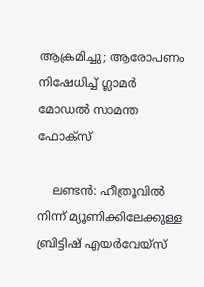ആക്രമിച്ചു; ആരോപണം നിഷേധിച്ച് ഗ്ലാമര്‍ മോഡല്‍ സാമന്ത ഫോക്സ്

    ലണ്ടന്‍: ഹീത്രൂവില്‍ നിന്ന് മ്യൂണിക്കിലേക്കുള്ള ബ്രിട്ടിഷ് എയര്‍വേയ്സ്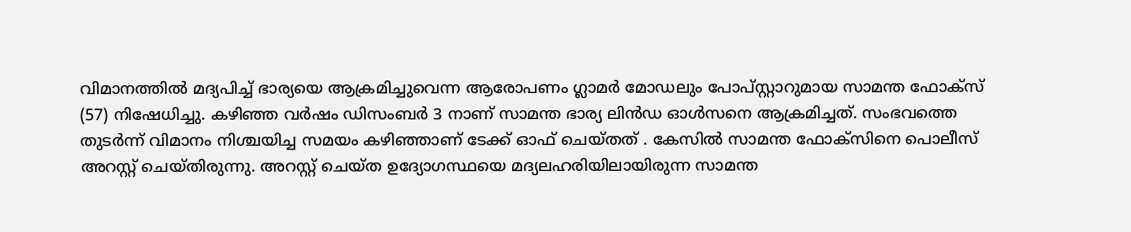വിമാനത്തില്‍ മദ്യപിച്ച് ഭാര്യയെ ആക്രമിച്ചുവെന്ന ആരോപണം ഗ്ലാമര്‍ മോഡലും പോപ്സ്റ്റാറുമായ സാമന്ത ഫോക്സ് (57) നിഷേധിച്ചു. കഴിഞ്ഞ വര്‍ഷം ഡിസംബര്‍ 3 നാണ് സാമന്ത ഭാര്യ ലിന്‍ഡ ഓള്‍സനെ ആക്രമിച്ചത്. സംഭവത്തെ തുടര്‍ന്ന് വിമാനം നിശ്ചയിച്ച സമയം കഴിഞ്ഞാണ് ടേക്ക് ഓഫ് ചെയ്തത് . കേസില്‍ സാമന്ത ഫോക്സിനെ പൊലീസ് അറസ്റ്റ് ചെയ്തിരുന്നു. അറസ്റ്റ് ചെയ്ത ഉദ്യോഗസ്ഥയെ മദ്യലഹരിയിലായിരുന്ന സാമന്ത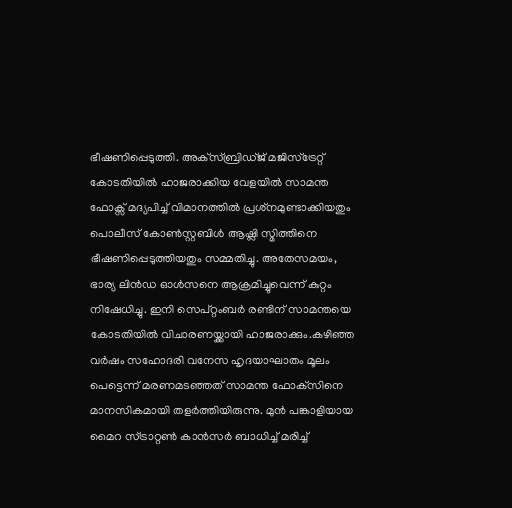ഭീഷണിപ്പെടുത്തി. അക്‌സ്ബ്രിഡ്ജ് മജിസ്ട്രേറ്റ് കോടതിയില്‍ ഹാജരാക്കിയ വേളയില്‍ സാമന്ത ഫോക്സ് മദ്യപിച്ച് വിമാനത്തില്‍ പ്രശ്‌നമുണ്ടാക്കിയതും പൊലീസ് കോണ്‍സ്റ്റബിള്‍ ആഷ്ലി സ്മിത്തിനെ ഭീഷണിപ്പെടുത്തിയതും സമ്മതിച്ചു. അതേസമയം, ഭാര്യ ലിന്‍ഡ ഓള്‍സനെ ആക്രമിച്ചുവെന്ന് കുറ്റം നിഷേധിച്ചു. ഇനി സെപ്റ്റംബര്‍ രണ്ടിന് സാമന്തയെ കോടതിയില്‍ വിചാരണയ്ക്കായി ഹാജരാക്കും.കഴിഞ്ഞ വര്‍ഷം സഹോദരി വനേസ ഹൃദയാഘാതം മൂലം പെട്ടെന്ന് മരണമടഞ്ഞത് സാമന്ത ഫോക്‌സിനെ മാനസികമായി തളര്‍ത്തിയിരുന്നു. മുന്‍ പങ്കാളിയായ മൈറ സ്ട്രാറ്റണ്‍ കാന്‍സര്‍ ബാധിച്ച് മരിച്ച്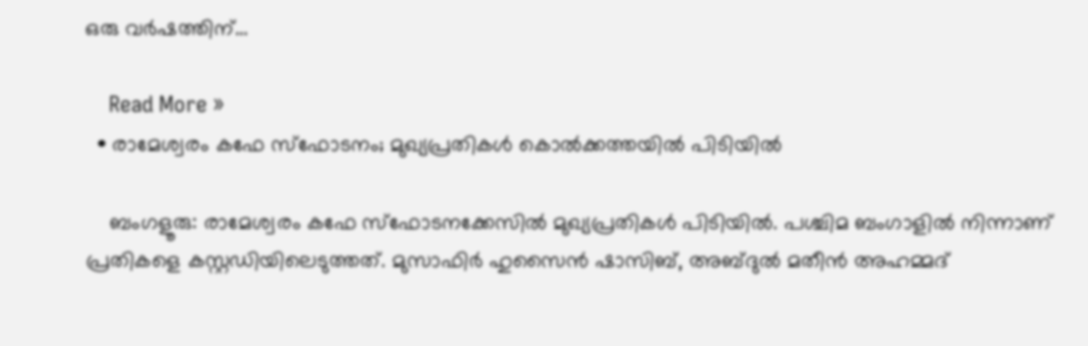ഒരു വര്‍ഷത്തിന്…

    Read More »
  • രാമേശ്വരം കഫേ സ്‌ഫോടനം; മുഖ്യപ്രതികള്‍ കൊല്‍ക്കത്തയില്‍ പിടിയില്‍

    ബംഗളൂരു: രാമേശ്വരം കഫേ സ്‌ഫോടനക്കേസില്‍ മുഖ്യപ്രതികള്‍ പിടിയില്‍. പശ്ചിമ ബംഗാളില്‍ നിന്നാണ് പ്രതികളെ കസ്റ്റഡിയിലെടുത്തത്. മുസാഫിര്‍ ഹുസൈന്‍ ഷാസിബ്, അബ്ദുല്‍ മതീന്‍ അഹമ്മദ്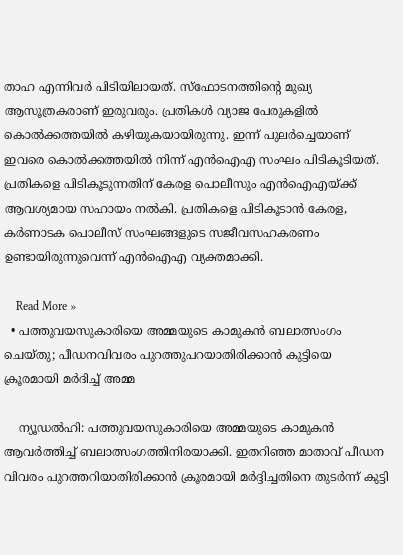താഹ എന്നിവര്‍ പിടിയിലായത്. സ്‌ഫോടനത്തിന്റെ മുഖ്യ ആസൂത്രകരാണ് ഇരുവരും. പ്രതികള്‍ വ്യാജ പേരുകളില്‍ കൊല്‍ക്കത്തയില്‍ കഴിയുകയായിരുന്നു. ഇന്ന് പുലര്‍ച്ചെയാണ് ഇവരെ കൊല്‍ക്കത്തയില്‍ നിന്ന് എന്‍ഐഎ സംഘം പിടികൂടിയത്. പ്രതികളെ പിടികൂടുന്നതിന് കേരള പൊലീസും എന്‍ഐഎയ്ക്ക് ആവശ്യമായ സഹായം നല്‍കി. പ്രതികളെ പിടികൂടാന്‍ കേരള, കര്‍ണാടക പൊലീസ് സംഘങ്ങളുടെ സജീവസഹകരണം ഉണ്ടായിരുന്നുവെന്ന് എന്‍ഐഎ വ്യക്തമാക്കി.

    Read More »
  • പത്തുവയസുകാരിയെ അമ്മയുടെ കാമുകന്‍ ബലാത്സംഗം ചെയ്തു; പീഡനവിവരം പുറത്തുപറയാതിരിക്കാന്‍ കുട്ടിയെ ക്രൂരമായി മര്‍ദിച്ച് അമ്മ

    ന്യൂഡല്‍ഹി: പത്തുവയസുകാരിയെ അമ്മയുടെ കാമുകന്‍ ആവര്‍ത്തിച്ച് ബലാത്സംഗത്തിനിരയാക്കി. ഇതറിഞ്ഞ മാതാവ് പീഡന വിവരം പുറത്തറിയാതിരിക്കാന്‍ ക്രൂരമായി മര്‍ദ്ദിച്ചതിനെ തുടര്‍ന്ന് കുട്ടി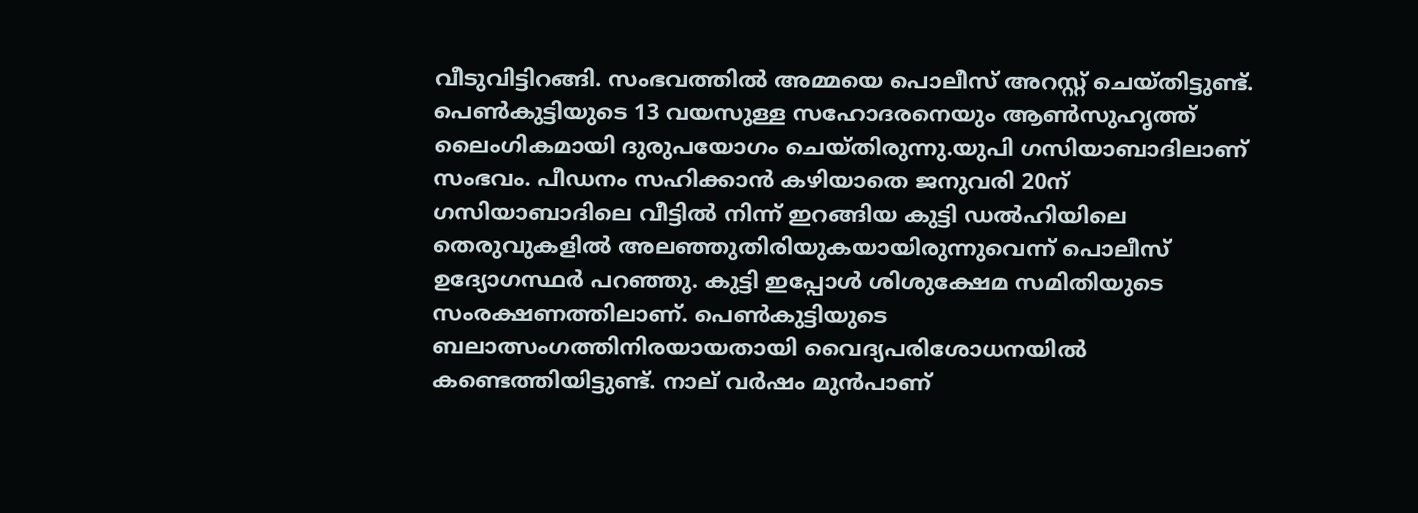വീടുവിട്ടിറങ്ങി. സംഭവത്തില്‍ അമ്മയെ പൊലീസ് അറസ്റ്റ് ചെയ്തിട്ടുണ്ട്. പെണ്‍കുട്ടിയുടെ 13 വയസുള്ള സഹോദരനെയും ആണ്‍സുഹൃത്ത് ലൈംഗികമായി ദുരുപയോഗം ചെയ്തിരുന്നു.യുപി ഗസിയാബാദിലാണ് സംഭവം. പീഡനം സഹിക്കാന്‍ കഴിയാതെ ജനുവരി 20ന് ഗസിയാബാദിലെ വീട്ടില്‍ നിന്ന് ഇറങ്ങിയ കുട്ടി ഡല്‍ഹിയിലെ തെരുവുകളില്‍ അലഞ്ഞുതിരിയുകയായിരുന്നുവെന്ന് പൊലീസ് ഉദ്യോഗസ്ഥര്‍ പറഞ്ഞു. കുട്ടി ഇപ്പോള്‍ ശിശുക്ഷേമ സമിതിയുടെ സംരക്ഷണത്തിലാണ്. പെണ്‍കുട്ടിയുടെ ബലാത്സംഗത്തിനിരയായതായി വൈദ്യപരിശോധനയില്‍ കണ്ടെത്തിയിട്ടുണ്ട്. നാല് വര്‍ഷം മുന്‍പാണ്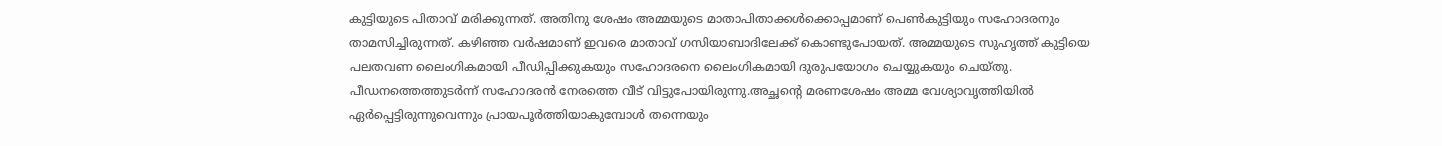കുട്ടിയുടെ പിതാവ് മരിക്കുന്നത്. അതിനു ശേഷം അമ്മയുടെ മാതാപിതാക്കള്‍ക്കൊപ്പമാണ് പെണ്‍കുട്ടിയും സഹോദരനും താമസിച്ചിരുന്നത്. കഴിഞ്ഞ വര്‍ഷമാണ് ഇവരെ മാതാവ് ഗസിയാബാദിലേക്ക് കൊണ്ടുപോയത്. അമ്മയുടെ സുഹൃത്ത് കുട്ടിയെ പലതവണ ലൈംഗികമായി പീഡിപ്പിക്കുകയും സഹോദരനെ ലൈംഗികമായി ദുരുപയോഗം ചെയ്യുകയും ചെയ്തു. പീഡനത്തെത്തുടര്‍ന്ന് സഹോദരന്‍ നേരത്തെ വീട് വിട്ടുപോയിരുന്നു.അച്ഛന്റെ മരണശേഷം അമ്മ വേശ്യാവൃത്തിയില്‍ ഏര്‍പ്പെട്ടിരുന്നുവെന്നും പ്രായപൂര്‍ത്തിയാകുമ്പോള്‍ തന്നെയും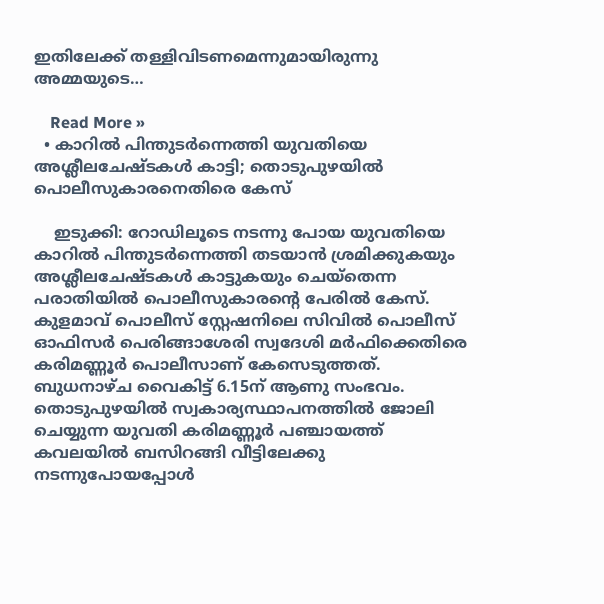ഇതിലേക്ക് തള്ളിവിടണമെന്നുമായിരുന്നു അമ്മയുടെ…

    Read More »
  • കാറില്‍ പിന്തുടര്‍ന്നെത്തി യുവതിയെ അശ്ലീലചേഷ്ടകള്‍ കാട്ടി; തൊടുപുഴയില്‍ പൊലീസുകാരനെതിരെ കേസ്

    ഇടുക്കി: റോഡിലൂടെ നടന്നു പോയ യുവതിയെ കാറില്‍ പിന്തുടര്‍ന്നെത്തി തടയാന്‍ ശ്രമിക്കുകയും അശ്ലീലചേഷ്ടകള്‍ കാട്ടുകയും ചെയ്‌തെന്ന പരാതിയില്‍ പൊലീസുകാരന്റെ പേരില്‍ കേസ്. കുളമാവ് പൊലീസ് സ്റ്റേഷനിലെ സിവില്‍ പൊലീസ് ഓഫിസര്‍ പെരിങ്ങാശേരി സ്വദേശി മര്‍ഫിക്കെതിരെ കരിമണ്ണൂര്‍ പൊലീസാണ് കേസെടുത്തത്. ബുധനാഴ്ച വൈകിട്ട് 6.15ന് ആണു സംഭവം. തൊടുപുഴയില്‍ സ്വകാര്യസ്ഥാപനത്തില്‍ ജോലി ചെയ്യുന്ന യുവതി കരിമണ്ണൂര്‍ പഞ്ചായത്ത് കവലയില്‍ ബസിറങ്ങി വീട്ടിലേക്കു നടന്നുപോയപ്പോള്‍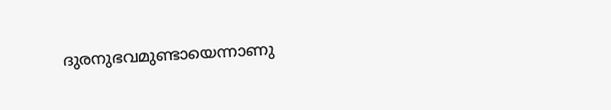ദുരനുഭവമുണ്ടായെന്നാണു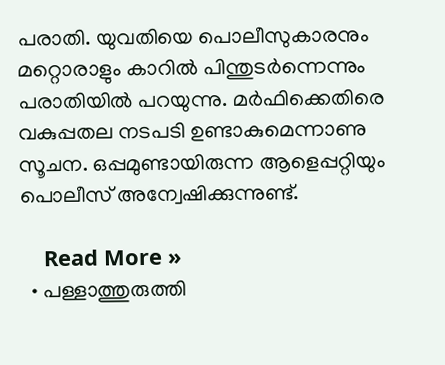പരാതി. യുവതിയെ പൊലീസുകാരനും മറ്റൊരാളും കാറില്‍ പിന്തുടര്‍ന്നെന്നും പരാതിയില്‍ പറയുന്നു. മര്‍ഫിക്കെതിരെ വകുപ്പതല നടപടി ഉണ്ടാകുമെന്നാണു സൂചന. ഒപ്പമുണ്ടായിരുന്ന ആളെപ്പറ്റിയും പൊലീസ് അന്വേഷിക്കുന്നുണ്ട്.

    Read More »
  • പള്ളാത്തുരുത്തി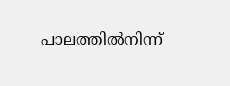പാലത്തില്‍നിന്ന്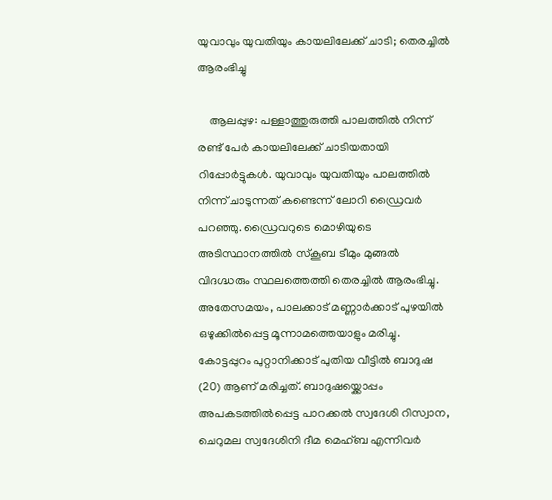യുവാവും യുവതിയും കായലിലേക്ക് ചാടി; തെരച്ചില്‍ ആരംഭിച്ചു

    ആലപ്പുഴ: പള്ളാത്തുരുത്തി പാലത്തില്‍ നിന്ന് രണ്ട് പേര്‍ കായലിലേക്ക് ചാടിയതായി റിപ്പോര്‍ട്ടുകള്‍. യുവാവും യുവതിയും പാലത്തില്‍ നിന്ന് ചാടുന്നത് കണ്ടെന്ന് ലോറി ഡ്രൈവര്‍ പറഞ്ഞു. ഡ്രൈവറുടെ മൊഴിയുടെ അടിസ്ഥാനത്തില്‍ സ്‌കൂബ ടീമും മുങ്ങല്‍ വിദഗ്ദ്ധരും സ്ഥലത്തെത്തി തെരച്ചില്‍ ആരംഭിച്ചു. അതേസമയം, പാലക്കാട് മണ്ണാര്‍ക്കാട് പുഴയില്‍ ഒഴുക്കില്‍പ്പെട്ട മൂന്നാമത്തെയാളും മരിച്ചു. കോട്ടപ്പുറം പുറ്റാനിക്കാട് പുതിയ വീട്ടില്‍ ബാദുഷ (20) ആണ് മരിച്ചത്. ബാദുഷയ്ക്കൊപ്പം അപകടത്തില്‍പ്പെട്ട പാറക്കല്‍ സ്വദേശി റിസ്വാന, ചെറുമല സ്വദേശിനി ദീമ മെഹ്ബ എന്നിവര്‍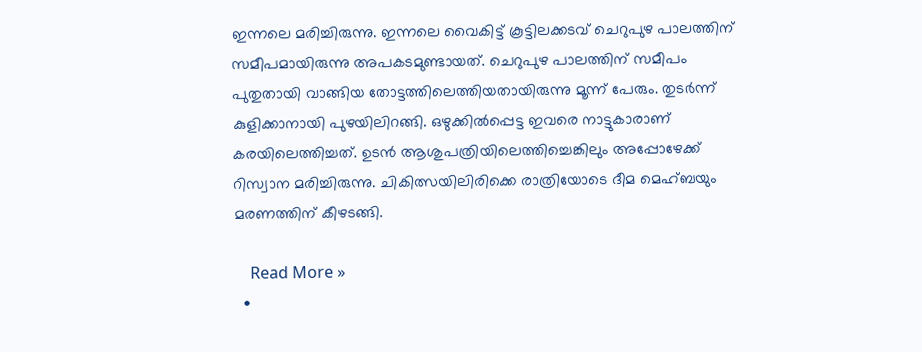ഇന്നലെ മരിച്ചിരുന്നു. ഇന്നലെ വൈകിട്ട് കൂട്ടിലക്കടവ് ചെറുപുഴ പാലത്തിന് സമീപമായിരുന്നു അപകടമുണ്ടായത്. ചെറുപുഴ പാലത്തിന് സമീപം പുതുതായി വാങ്ങിയ തോട്ടത്തിലെത്തിയതായിരുന്നു മൂന്ന് പേരും. തുടര്‍ന്ന് കുളിക്കാനായി പുഴയിലിറങ്ങി. ഒഴുക്കില്‍പ്പെട്ട ഇവരെ നാട്ടുകാരാണ് കരയിലെത്തിച്ചത്. ഉടന്‍ ആശുപത്രിയിലെത്തിച്ചെങ്കിലും അപ്പോഴേക്ക് റിസ്വാന മരിച്ചിരുന്നു. ചികിത്സയിലിരിക്കെ രാത്രിയോടെ ദീമ മെഹ്ബയും മരണത്തിന് കീഴടങ്ങി.

    Read More »
  •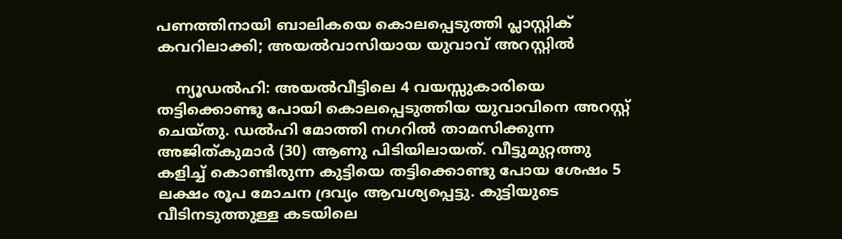പണത്തിനായി ബാലികയെ കൊലപ്പെടുത്തി പ്ലാസ്റ്റിക് കവറിലാക്കി; അയല്‍വാസിയായ യുവാവ് അറസ്റ്റില്‍

    ന്യൂഡല്‍ഹി: അയല്‍വീട്ടിലെ 4 വയസ്സുകാരിയെ തട്ടിക്കൊണ്ടു പോയി കൊലപ്പെടുത്തിയ യുവാവിനെ അറസ്റ്റ് ചെയ്തു. ഡല്‍ഹി മോത്തി നഗറില്‍ താമസിക്കുന്ന അജിത്കുമാര്‍ (30) ആണു പിടിയിലായത്. വീട്ടുമുറ്റത്തു കളിച്ച് കൊണ്ടിരുന്ന കുട്ടിയെ തട്ടിക്കൊണ്ടു പോയ ശേഷം 5 ലക്ഷം രൂപ മോചന ദ്രവ്യം ആവശ്യപ്പെട്ടു. കുട്ടിയുടെ വീടിനടുത്തുള്ള കടയിലെ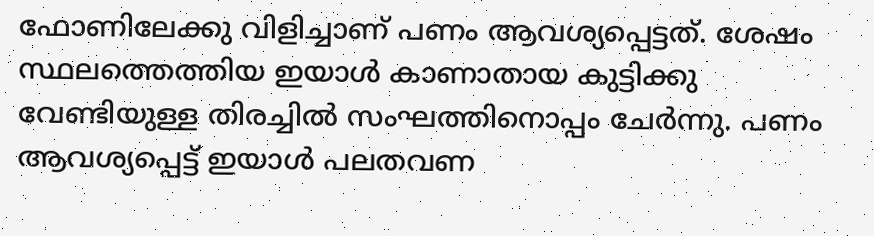ഫോണിലേക്കു വിളിച്ചാണ് പണം ആവശ്യപ്പെട്ടത്. ശേഷം സ്ഥലത്തെത്തിയ ഇയാള്‍ കാണാതായ കുട്ടിക്കു വേണ്ടിയുള്ള തിരച്ചില്‍ സംഘത്തിനൊപ്പം ചേര്‍ന്നു. പണം ആവശ്യപ്പെട്ട് ഇയാള്‍ പലതവണ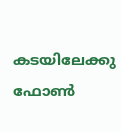കടയിലേക്കു ഫോണ്‍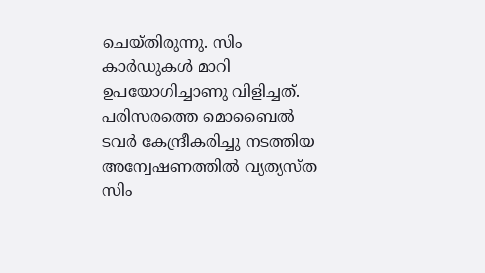ചെയ്തിരുന്നു. സിം കാര്‍ഡുകള്‍ മാറി ഉപയോഗിച്ചാണു വിളിച്ചത്. പരിസരത്തെ മൊബൈല്‍ ടവര്‍ കേന്ദ്രീകരിച്ചു നടത്തിയ അന്വേഷണത്തില്‍ വ്യത്യസ്ത സിം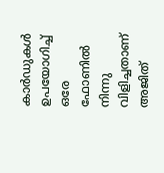കാര്‍ഡുകള്‍ ഉപയോഗിച്ച് ഒരേ ഫോണില്‍ നിന്നു വിളിച്ചതാണ് അജിത്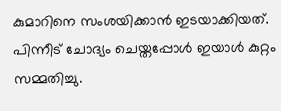കുമാറിനെ സംശയിക്കാന്‍ ഇടയാക്കിയത്. പിന്നീട് ചോദ്യം ചെയ്തപ്പോള്‍ ഇയാള്‍ കുറ്റം സമ്മതിച്ചു.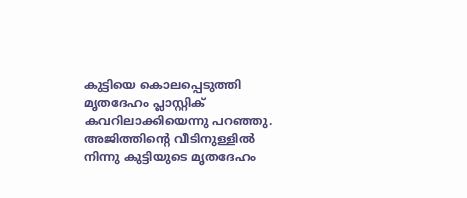കുട്ടിയെ കൊലപ്പെടുത്തി മൃതദേഹം പ്ലാസ്റ്റിക് കവറിലാക്കിയെന്നു പറഞ്ഞു. അജിത്തിന്റെ വീടിനുള്ളില്‍ നിന്നു കുട്ടിയുടെ മൃതദേഹം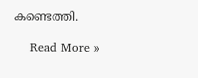കണ്ടെത്തി.

    Read More »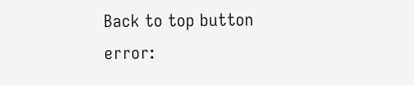Back to top button
error: